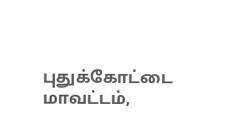புதுக்கோட்டை மாவட்டம்,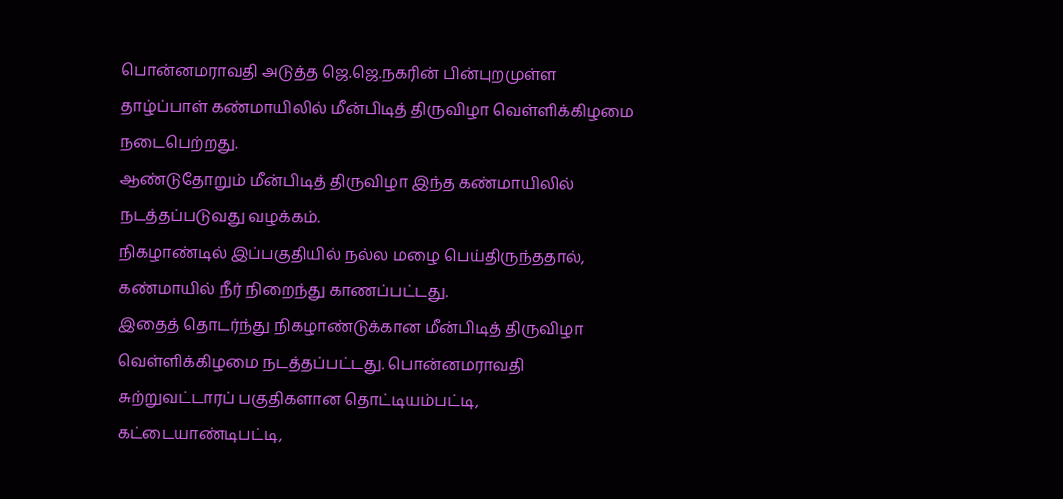பொன்னமராவதி அடுத்த ஜெ.ஜெ.நகரின் பின்புறமுள்ள தாழ்ப்பாள் கண்மாயிலில் மீன்பிடித் திருவிழா வெள்ளிக்கிழமை நடைபெற்றது.
ஆண்டுதோறும் மீன்பிடித் திருவிழா இந்த கண்மாயிலில் நடத்தப்படுவது வழக்கம்.
நிகழாண்டில் இப்பகுதியில் நல்ல மழை பெய்திருந்ததால், கண்மாயில் நீர் நிறைந்து காணப்பட்டது.
இதைத் தொடர்ந்து நிகழாண்டுக்கான மீன்பிடித் திருவிழா வெள்ளிக்கிழமை நடத்தப்பட்டது. பொன்னமராவதி சுற்றுவட்டாரப் பகுதிகளான தொட்டியம்பட்டி, கட்டையாண்டிபட்டி,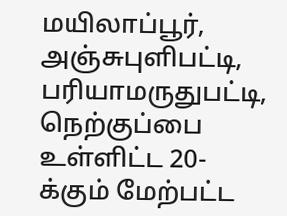மயிலாப்பூர், அஞ்சுபுளிபட்டி, பரியாமருதுபட்டி, நெற்குப்பை உள்ளிட்ட 20-க்கும் மேற்பட்ட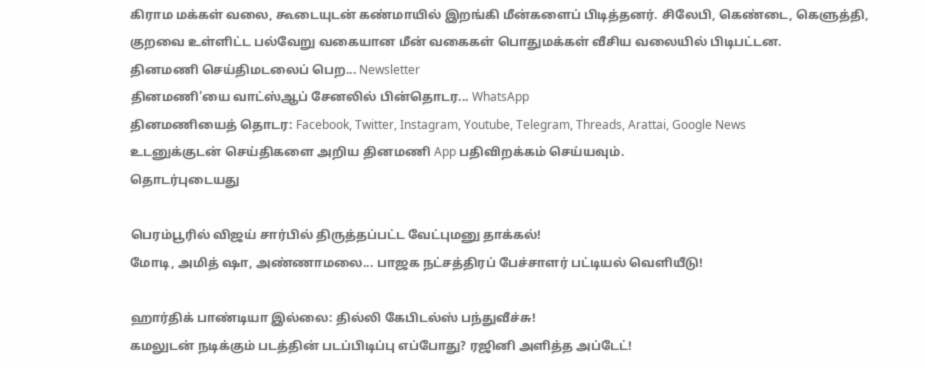கிராம மக்கள் வலை, கூடையுடன் கண்மாயில் இறங்கி மீன்களைப் பிடித்தனர். சிலேபி, கெண்டை, கெளுத்தி, குறவை உள்ளிட்ட பல்வேறு வகையான மீன் வகைகள் பொதுமக்கள் வீசிய வலையில் பிடிபட்டன.
தினமணி செய்திமடலைப் பெற... Newsletter
தினமணி'யை வாட்ஸ்ஆப் சேனலில் பின்தொடர... WhatsApp
தினமணியைத் தொடர: Facebook, Twitter, Instagram, Youtube, Telegram, Threads, Arattai, Google News
உடனுக்குடன் செய்திகளை அறிய தினமணி App பதிவிறக்கம் செய்யவும்.
தொடர்புடையது

பெரம்பூரில் விஜய் சார்பில் திருத்தப்பட்ட வேட்புமனு தாக்கல்!
மோடி, அமித் ஷா, அண்ணாமலை... பாஜக நட்சத்திரப் பேச்சாளர் பட்டியல் வெளியீடு!

ஹார்திக் பாண்டியா இல்லை: தில்லி கேபிடல்ஸ் பந்துவீச்சு!
கமலுடன் நடிக்கும் படத்தின் படப்பிடிப்பு எப்போது? ரஜினி அளித்த அப்டேட்!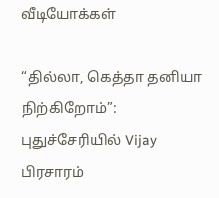வீடியோக்கள்

“தில்லா, கெத்தா தனியா நிற்கிறோம்”: புதுச்சேரியில் Vijay பிரசாரம்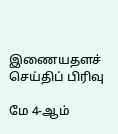இணையதளச் செய்திப் பிரிவு

மே 4-ஆம்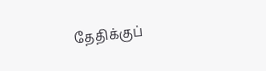தேதிக்குப்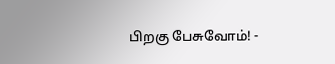பிறகு பேசுவோம்! -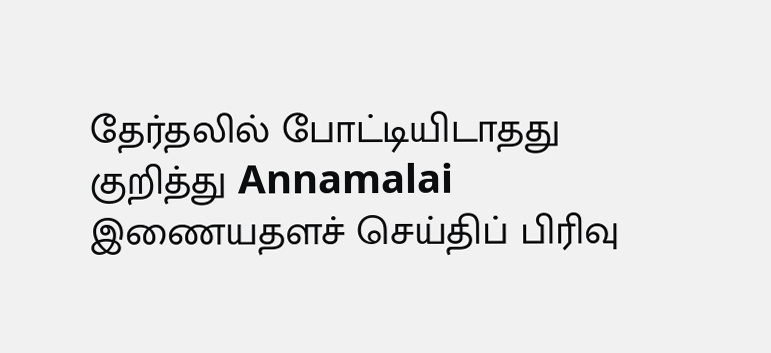தேர்தலில் போட்டியிடாதது குறித்து Annamalai
இணையதளச் செய்திப் பிரிவு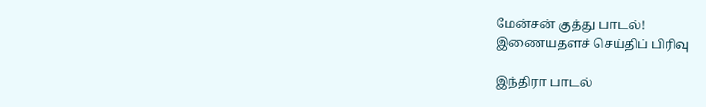மேன்சன் குத்து பாடல்!
இணையதளச் செய்திப் பிரிவு

இந்திரா பாடல்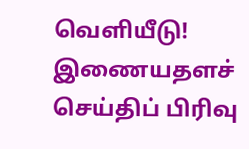வெளியீடு!
இணையதளச் செய்திப் பிரிவு